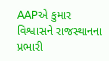AAPએ કુમાર વિશ્વાસને રાજસ્થાનના પ્રભારી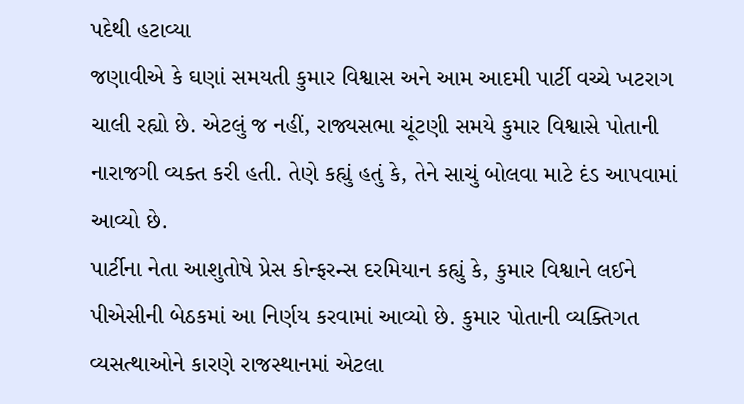પદેથી હટાવ્યા
જણાવીએ કે ઘણાં સમયતી કુમાર વિશ્વાસ અને આમ આદમી પાર્ટી વચ્ચે ખટરાગ ચાલી રહ્યો છે. એટલું જ નહીં, રાજ્યસભા ચૂંટણી સમયે કુમાર વિશ્વાસે પોતાની નારાજગી વ્યક્ત કરી હતી. તેણે કહ્યું હતું કે, તેને સાચું બોલવા માટે દંડ આપવામાં આવ્યો છે.
પાર્ટીના નેતા આશુતોષે પ્રેસ કોન્ફરન્સ દરમિયાન કહ્યું કે, કુમાર વિશ્વાને લઈને પીએસીની બેઠકમાં આ નિર્ણય કરવામાં આવ્યો છે. કુમાર પોતાની વ્યક્તિગત વ્યસત્થાઓને કારણે રાજસ્થાનમાં એટલા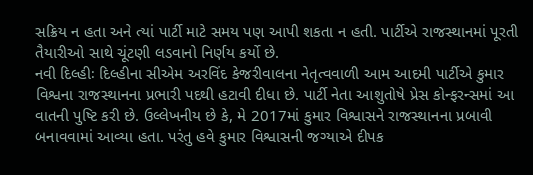સક્રિય ન હતા અને ત્યાં પાર્ટી માટે સમય પણ આપી શકતા ન હતી. પાર્ટીએ રાજસ્થાનમાં પૂરતી તૈયારીઓ સાથે ચૂંટણી લડવાનો નિર્ણય કર્યો છે.
નવી દિલ્હીઃ દિલ્હીના સીએમ અરવિંદ કેજરીવાલના નેતૃત્વવાળી આમ આદમી પાર્ટીએ કુમાર વિશ્વના રાજસ્થાનના પ્રભારી પદથી હટાવી દીધા છે. પાર્ટી નેતા આશુતોષે પ્રેસ કોન્ફરન્સમાં આ વાતની પુષ્ટિ કરી છે. ઉલ્લેખનીય છે કે, મે 2017માં કુમાર વિશ્વાસને રાજસ્થાનના પ્રબાવી બનાવવામાં આવ્યા હતા. પરંતુ હવે કુમાર વિશ્વાસની જગ્યાએ દીપક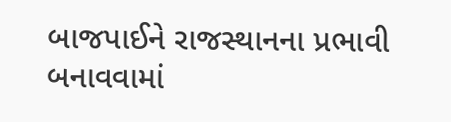બાજપાઈને રાજસ્થાનના પ્રભાવી બનાવવામાં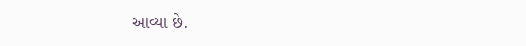આવ્યા છે.